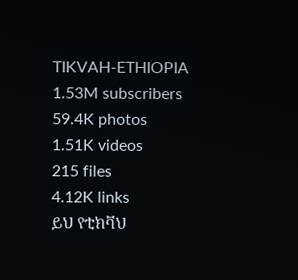TIKVAH-ETHIOPIA
1.53M subscribers
59.4K photos
1.51K videos
215 files
4.12K links
ይህ የቲክቫህ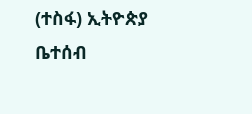(ተስፋ) ኢትዮጵያ ቤተሰብ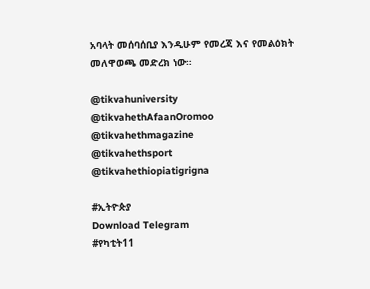አባላት መሰባሰቢያ እንዲሁም የመረጃ እና የመልዕክት መለዋወጫ መድረክ ነው።

@tikvahuniversity
@tikvahethAfaanOromoo
@tikvahethmagazine
@tikvahethsport
@tikvahethiopiatigrigna

#ኢትዮጵያ
Download Telegram
#የካቲት11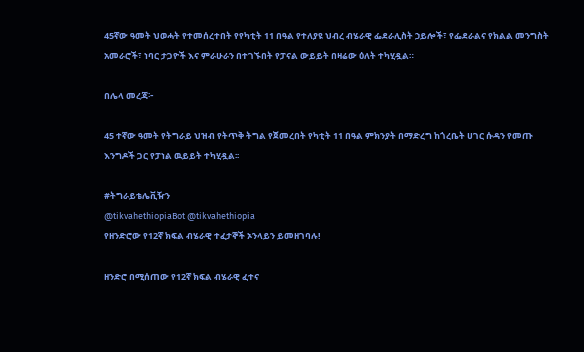45ኛው ዓመት ህወሓት የተመሰረተበት የየካቲት 11 በዓል የተለያዩ ህብረ ብሄራዊ ፌደራሊስት ኃይሎች፣ የፌደራልና የክልል መንግስት አመራሮች፣ ነባር ታጋዮች እና ምራሁራን በተገኙበት የፓናል ውይይት በዛሬው ዕለት ተካሂዷል።

በሌላ መረጃ፦

45 ተኛው ዓመት የትግራይ ህዝብ የትጥቅ ትግል የጀመረበት የካቲት 11 በዓል ምክንያት በማድረግ ከጎረቤት ሀገር ሱዳን የመጡ እንግዶች ጋር የፓነል ዉይይት ተካሂዷል፡፡

#ትግራይቴሌቪዥን
@tikvahethiopiaBot @tikvahethiopia
የዘንድሮው የ12ኛ ክፍል ብሄራዊ ተፈታኞች ኦንላይን ይመዘገባሉ!

ዘንድሮ በሚሰጠው የ12ኛ ክፍል ብሄራዊ ፈተና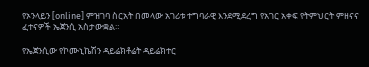የኦንላይን [online] ምዝገባ ስርአት በመላው አገሪቱ ተግባራዊ እንደሚደረግ የአገር አቀፍ የትምህርት ምዘናና ፈተናዎች ኤጀንሲ አስታውቋል።

የኤጀንሲው የኮሙኒኬሽን ዳይሬክቶሬት ዳይሬክተር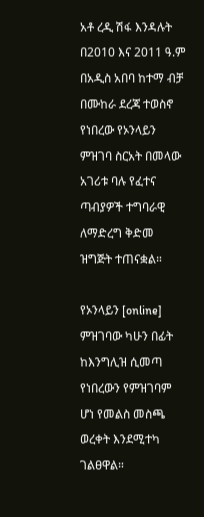አቶ ረዲ ሽፋ እንዳሉት በ2010 እና 2011 ዓ.ም በአዲስ አበባ ከተማ ብቻ በሙከራ ደረጃ ተወስኖ የነበረው የኦንላይን ምዝገባ ስርአት በመላው አገሪቱ ባሉ የፈተና ጣብያዎች ተግባራዊ ለማድረግ ቅድመ ዝግጅት ተጠናቋል።

የኦንላይን [online] ምዝገባው ካሁን በፊት ከእንግሊዝ ሲመጣ የነበረውን የምዝገባም ሆነ የመልስ መስጫ ወረቀት እንደሚተካ ገልፀዋል።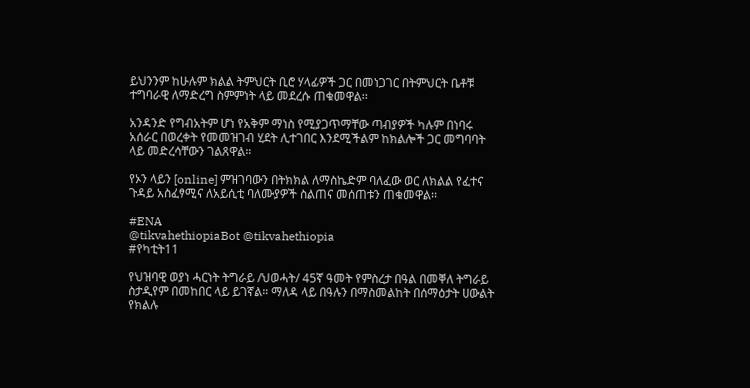ይህንንም ከሁሉም ክልል ትምህርት ቢሮ ሃላፊዎች ጋር በመነጋገር በትምህርት ቤቶቹ ተግባራዊ ለማድረግ ስምምነት ላይ መደረሱ ጠቁመዋል፡፡

አንዳንድ የግብአትም ሆነ የአቅም ማነስ የሚያጋጥማቸው ጣብያዎች ካሉም በነባሩ አሰራር በወረቀት የመመዝገብ ሂደት ሊተገበር እንደሚችልም ከክልሎች ጋር መግባባት ላይ መድረሳቸውን ገልጸዋል።

የኦን ላይን [online] ምዝገባውን በትክክል ለማስኬድም ባለፈው ወር ለክልል የፈተና ጉዳይ አስፈፃሚና ለአይሲቲ ባለሙያዎች ስልጠና መሰጠቱን ጠቁመዋል፡፡

#ENA
@tikvahethiopiaBot @tikvahethiopia
#የካቲት11

የህዝባዊ ወያነ ሓርነት ትግራይ /ህወሓት/ 45ኛ ዓመት የምስረታ በዓል በመቐለ ትግራይ ስታዲየም በመከበር ላይ ይገኛል። ማለዳ ላይ በዓሉን በማስመልከት በሰማዕታት ሀውልት የክልሉ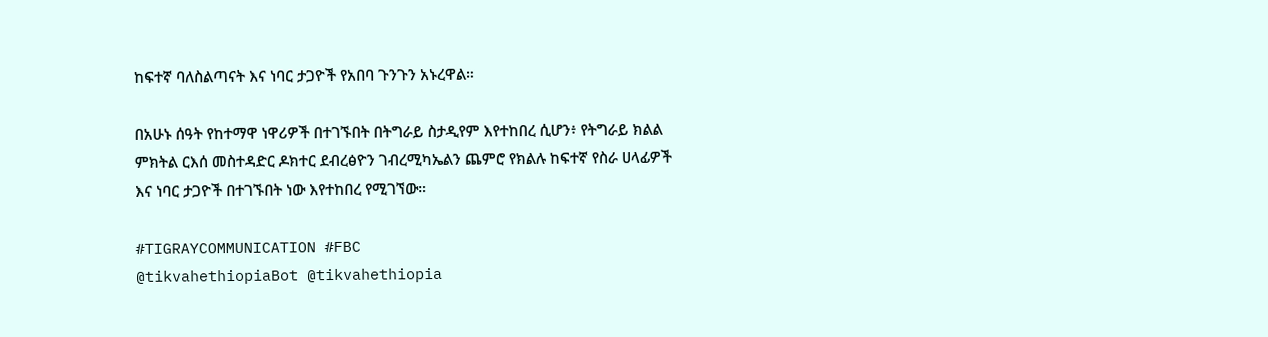ከፍተኛ ባለስልጣናት እና ነባር ታጋዮች የአበባ ጉንጉን አኑረዋል።

በአሁኑ ሰዓት የከተማዋ ነዋሪዎች በተገኙበት በትግራይ ስታዲየም እየተከበረ ሲሆን፥ የትግራይ ክልል ምክትል ርእሰ መስተዳድር ዶክተር ደብረፅዮን ገብረሚካኤልን ጨምሮ የክልሉ ከፍተኛ የስራ ሀላፊዎች እና ነባር ታጋዮች በተገኙበት ነው እየተከበረ የሚገኘው።

#TIGRAYCOMMUNICATION #FBC
@tikvahethiopiaBot @tikvahethiopia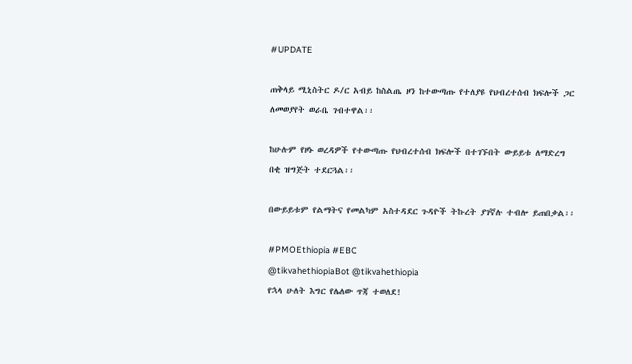#UPDATE

ጠቅላይ ሚኒስትር ዶ/ር አብይ ከስልጤ ዞን ከተውጣጡ የተለያዩ የህብረተሰብ ክፍሎች ጋር ለመወያየት ወራቤ ገብተዋል፡፡

ከሁሉም የዞኑ ወረዳዎች የተውጣጡ የህብረተሰብ ክፍሎች በተገኙበት ውይይቱ ለማድረግ በቂ ዝግጅት ተደርጓል፡፡

በውይይቱም የልማትና የመልካም አስተዳደር ጉዳዮች ትኩረት ያገኛሉ ተብሎ ይጠበቃል፡፡

#PMOEthiopia #EBC
@tikvahethiopiaBot @tikvahethiopia
የኋላ ሁለት እግር የሌለው ጥጃ ተወለደ!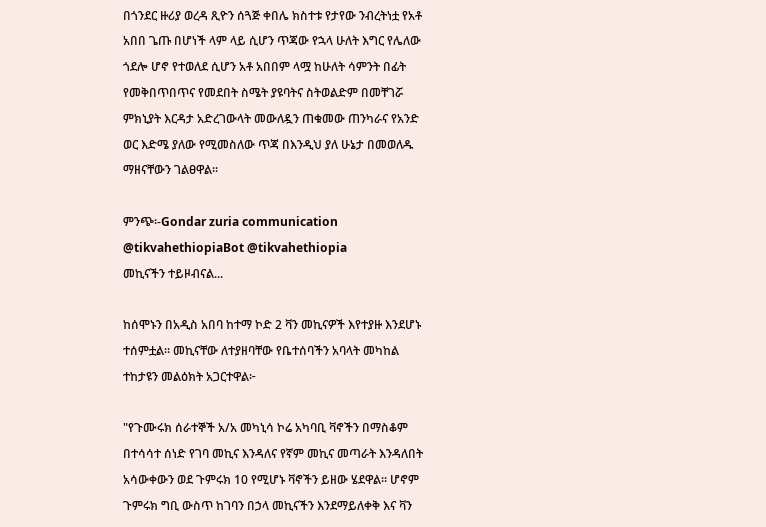በጎንደር ዙሪያ ወረዳ ጺዮን ሰጓጅ ቀበሌ ክስተቱ የታየው ንብረትነቷ የአቶ አበበ ጌጡ በሆነች ላም ላይ ሲሆን ጥጃው የኋላ ሁለት እግር የሌለው ጎደሎ ሆኖ የተወለደ ሲሆን አቶ አበበም ላሟ ከሁለት ሳምንት በፊት የመቅበጥበጥና የመደበት ስሜት ያዩባትና ስትወልድም በመቸገሯ ምክኒያት እርዳታ አድረገውላት መውለዷን ጠቁመው ጠንካራና የአንድ ወር እድሜ ያለው የሚመስለው ጥጃ በእንዲህ ያለ ሁኔታ በመወለዱ ማዘናቸውን ገልፀዋል፡፡

ምንጭ፡-Gondar zuria communication
@tikvahethiopiaBot @tikvahethiopia
መኪናችን ተይዞብናል...

ከሰሞኑን በአዲስ አበባ ከተማ ኮድ 2 ቫን መኪናዎች እየተያዙ እንደሆኑ ተሰምቷል። መኪናቸው ለተያዘባቸው የቤተሰባችን አባላት መካከል ተከታዩን መልዕክት አጋርተዋል፦

"የጉሙሩክ ሰራተኞች አ/አ መካኒሳ ኮሬ አካባቢ ቫኖችን በማስቆም በተሳሳተ ሰነድ የገባ መኪና እንዳለና የኛም መኪና መጣራት እንዳለበት አሳውቀውን ወደ ጉምሩክ 10 የሚሆኑ ቫኖችን ይዘው ሄደዋል። ሆኖም ጉምሩክ ግቢ ውስጥ ከገባን በኃላ መኪናችን እንደማይለቀቅ እና ቫን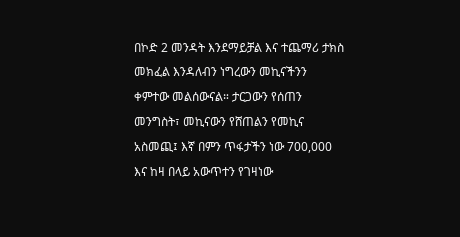በኮድ 2 መንዳት እንደማይቻል እና ተጨማሪ ታክስ መክፈል እንዳለብን ነግረውን መኪናችንን ቀምተው መልሰውናል። ታርጋውን የሰጠን መንግስት፣ መኪናውን የሸጠልን የመኪና አስመጪ፤ እኛ በምን ጥፋታችን ነው 700,000 እና ከዛ በላይ አውጥተን የገዛነው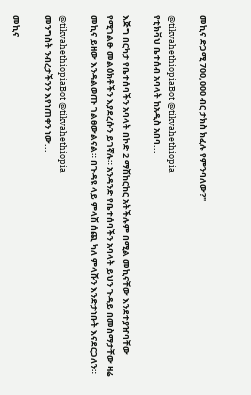መኪና ድጋሚ 700,000 ብር ታክስ ክፈሉ የምንባለው?"

@tikvahethiopiaBot @tikvahethiopia
የቲክቫህ ቤተሰብ አባላት ከአዲስ አበባ...

እጅግ በርካታ የቤተሰባችን አባላት በኮድ 2 ማሽከርከር አትችሉም በሚል መኪናቸው እንደተያዠባቸው የሚገልፁ መልዕክቶችን እያደረሱን ይገኛሉ። አንዳንድ የቤተሰባችን አባላት ይህን ጉዳይ በመስማታቸው ዛሬ መኪና ይዘው እንዳልወጡ ገልፀውልናል። በጉዳዩ ላይ ምላሽ ሰጪ ካለ ምላሹን እንድታነቡት እናደርጋለን።

@tikvahethiopiaBot @tikvahethiopia
መንግስት ንብረታችንን እየነጠቀን ነው...

መኪና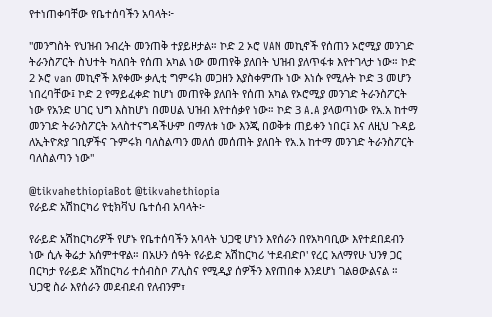የተነጠቀባቸው የቤተሰባችን አባላት፦

"መንግስት የህዝብ ንብረት መንጠቅ ተያይዞታል። ኮድ 2 ኦሮ VAN መኪኖች የሰጠን ኦሮሚያ መንገድ ትራንስፖርት ስህተት ካለበት የሰጠ አካል ነው መጠየቅ ያለበት ህዝብ ያለጥፋቱ እየተገላታ ነው። ኮድ 2 ኦሮ van መኪኖች እየቀሙ ቃሊቲ ግምሩክ መጋዘን እያስቀምጡ ነው እነሱ የሚሉት ኮድ 3 መሆን ነበረባቸው፤ ኮድ 2 የማይፈቀድ ከሆነ መጠየቅ ያለበት የሰጠ አካል የኦሮሚያ መንገድ ትራንስፖርት ነው የአንድ ሀገር ህግ እስከሆነ በመሀል ህዝብ እየተሰቃየ ነው። ኮድ 3 A.A ያላወጣነው የአ.አ ከተማ መንገድ ትራንስፖርት አላስተናግዳችሁም በማለቱ ነው እንጂ በወቅቱ ጠይቀን ነበር፤ እና ለዚህ ጉዳይ ለኢትዮጵያ ገቢዎችና ጉምሩክ ባለስልጣን መለሰ መሰጠት ያለበት የአ.አ ከተማ መንገድ ትራንስፖርት ባለስልጣን ነው"

@tikvahethiopiaBot @tikvahethiopia
የራይድ አሽከርካሪ የቲክቫህ ቤተሰብ አባላት፦

የራይድ አሽከርካሪዎች የሆኑ የቤተሰባችን አባላት ህጋዊ ሆነን እየሰራን በየአካባቢው እየተደበደብን ነው ሲሉ ቅሬታ አሰምተዋል። በአሁን ሰዓት የራይድ አሽከርካሪ 'ተደብድቦ' የረር አለማየሁ ህንፃ ጋር በርካታ የራይድ አሽከርካሪ ተሰብስቦ ፖሊስና የሚዲያ ሰዎችን እየጠበቀ እንደሆነ ገልፀውልናል ። ህጋዊ ስራ እየሰራን መደብደብ የለብንም፣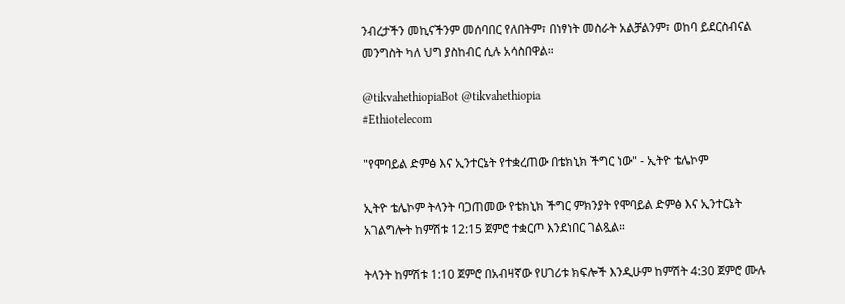ንብረታችን መኪናችንም መሰባበር የለበትም፣ በነፃነት መስራት አልቻልንም፣ ወከባ ይደርስብናል መንግስት ካለ ህግ ያስከብር ሲሉ አሳስበዋል።

@tikvahethiopiaBot @tikvahethiopia
#Ethiotelecom

"የሞባይል ድምፅ እና ኢንተርኔት የተቋረጠው በቴክኒክ ችግር ነው" - ኢትዮ ቴሌኮም

ኢትዮ ቴሌኮም ትላንት ባጋጠመው የቴክኒክ ችግር ምክንያት የሞባይል ድምፅ እና ኢንተርኔት አገልግሎት ከምሽቱ 12:15 ጀምሮ ተቋርጦ እንደነበር ገልጿል።

ትላንት ከምሽቱ 1:10 ጀምሮ በአብዛኛው የሀገሪቱ ክፍሎች እንዲሁም ከምሽት 4:30 ጀምሮ ሙሉ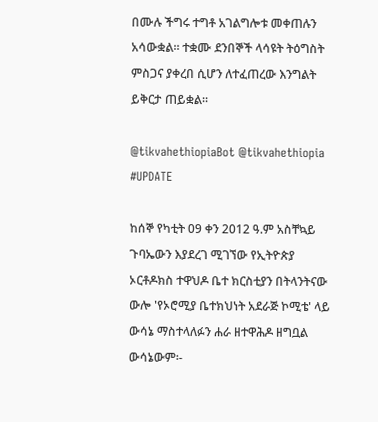በሙሉ ችግሩ ተግቶ አገልግሎቱ መቀጠሉን አሳውቋል። ተቋሙ ደንበኞች ላሳዩት ትዕግስት ምስጋና ያቀረበ ሲሆን ለተፈጠረው እንግልት ይቅርታ ጠይቋል።

@tikvahethiopiaBot @tikvahethiopia
#UPDATE

ከሰኞ የካቲት 09 ቀን 2012 ዓ.ም አስቸኳይ ጉባኤውን እያደረገ ሚገኘው የኢትዮጵያ ኦርቶዶክስ ተዋህዶ ቤተ ክርስቲያን በትላንትናው ውሎ 'የኦሮሚያ ቤተክህነት አደራጅ ኮሚቴ' ላይ ውሳኔ ማስተላለፉን ሐራ ዘተዋሕዶ ዘግቧል ውሳኔውም፡-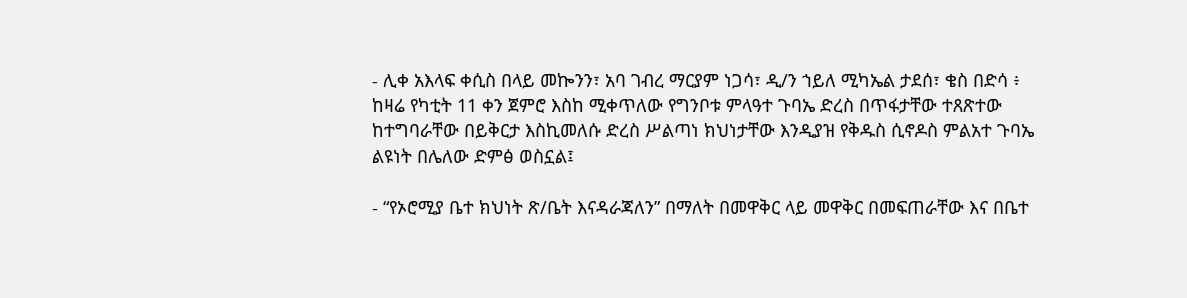- ሊቀ አእላፍ ቀሲስ በላይ መኰንን፣ አባ ገብረ ማርያም ነጋሳ፣ ዲ/ን ኀይለ ሚካኤል ታደሰ፣ ቄስ በድሳ ፥ ከዛሬ የካቲት 11 ቀን ጀምሮ እስከ ሚቀጥለው የግንቦቱ ምላዓተ ጉባኤ ድረስ በጥፋታቸው ተጸጽተው ከተግባራቸው በይቅርታ እስኪመለሱ ድረስ ሥልጣነ ክህነታቸው እንዲያዝ የቅዱስ ሲኖዶስ ምልአተ ጉባኤ ልዩነት በሌለው ድምፅ ወስኗል፤

- “የኦሮሚያ ቤተ ክህነት ጽ/ቤት እናዳራጃለን” በማለት በመዋቅር ላይ መዋቅር በመፍጠራቸው እና በቤተ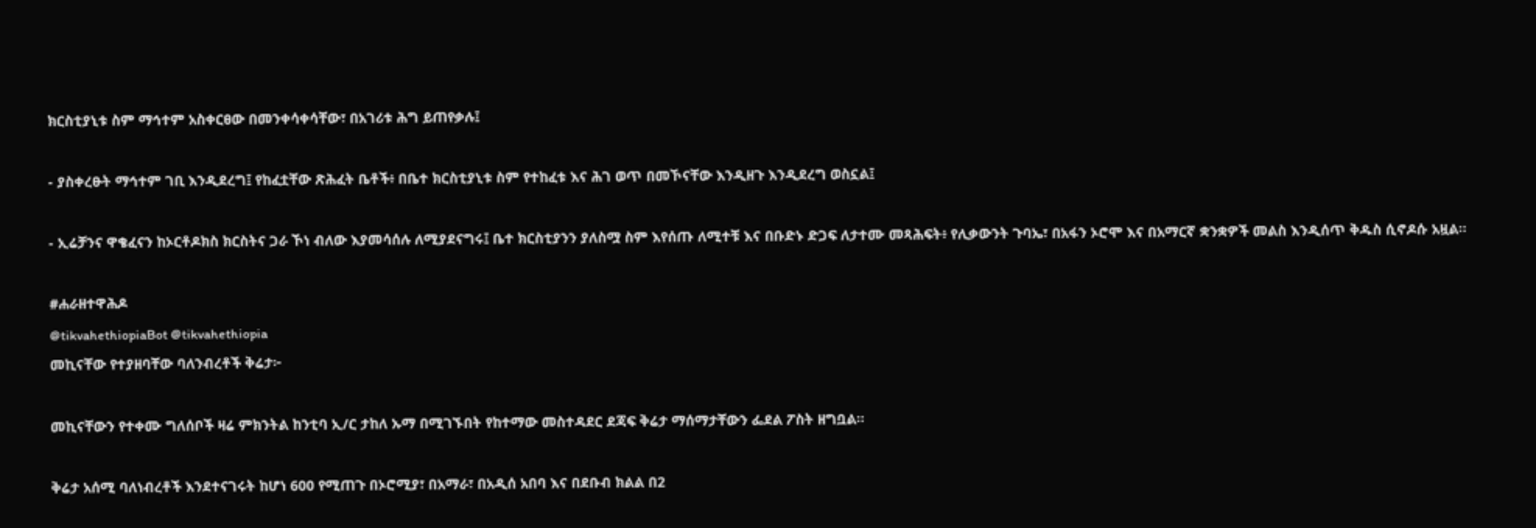ክርስቲያኒቱ ስም ማኅተም አስቀርፀው በመንቀሳቀሳቸው፣ በአገሪቱ ሕግ ይጠየቃሉ፤

- ያስቀረፁት ማኅተም ገቢ እንዲደረግ፤ የከፈቷቸው ጽሕፈት ቤቶች፥ በቤተ ክርስቲያኒቱ ስም የተከፈቱ እና ሕገ ወጥ በመኾናቸው እንዲዘጉ እንዲደረግ ወስኗል፤

- ኢሬቻንና ዋቄፈናን ከኦርቶዶክስ ክርስትና ጋራ ኾነ ብለው እያመሳሰሉ ለሚያደናግሩ፤ ቤተ ክርስቲያንን ያለስሟ ስም እየሰጡ ለሚተቹ እና በቡድኑ ድጋፍ ለታተሙ መጻሕፍት፥ የሊቃውንት ጉባኤ፣ በአፋን ኦሮሞ እና በአማርኛ ቋንቋዎች መልስ እንዲሰጥ ቅዱስ ሲኖዶሱ አዟል፡፡

#ሐራዘተዋሕዶ
@tikvahethiopiaBot @tikvahethiopia
መኪናቸው የተያዘባቸው ባለንብረቶች ቅሬታ፦

መኪናቸውን የተቀሙ ግለሰቦች ዛሬ ምክንትል ከንቲባ ኢ/ር ታከለ ኡማ በሚገኙበት የከተማው መስተዳደር ደጃፍ ቅሬታ ማሰማታቸውን ፌደል ፖስት ዘግቧል።

ቅሬታ አሰሚ ባለነብረቶች እንደተናገሩት ከሆነ 600 የሚጠጉ በኦሮሚያ፣ በአማራ፣ በአዲሰ አበባ እና በደቡብ ክልል በ2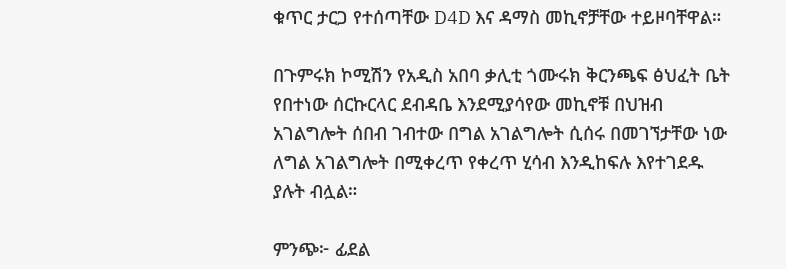ቁጥር ታርጋ የተሰጣቸው D4D እና ዳማስ መኪኖቻቸው ተይዞባቸዋል።

በጉምሩክ ኮሚሽን የአዲስ አበባ ቃሊቲ ጎሙሩክ ቅርንጫፍ ፅህፈት ቤት የበተነው ሰርኩርላር ደብዳቤ እንደሚያሳየው መኪኖቹ በህዝብ አገልግሎት ሰበብ ገብተው በግል አገልግሎት ሲሰሩ በመገኘታቸው ነው ለግል አገልግሎት በሚቀረጥ የቀረጥ ሂሳብ እንዲከፍሉ እየተገደዱ ያሉት ብሏል።

ምንጭ፦ ፊደል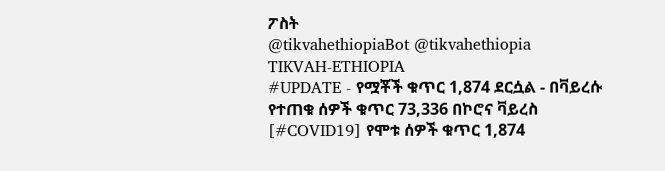ፖስት
@tikvahethiopiaBot @tikvahethiopia
TIKVAH-ETHIOPIA
#UPDATE - የሟቾች ቁጥር 1,874 ደርሷል - በቫይረሱ የተጠቁ ሰዎች ቁጥር 73,336 በኮሮና ቫይረስ [#COVID19] የሞቱ ሰዎች ቁጥር 1,874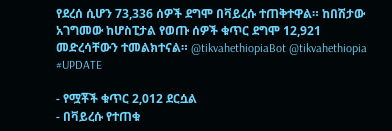የደረሰ ሲሆን 73,336 ሰዎች ደግሞ በቫይረሱ ተጠቅተዋል። ከበሽታው አገግመው ከሆስፒታል የወጡ ሰዎች ቁጥር ደግሞ 12,921 መድረሳቸውን ተመልክተናል። @tikvahethiopiaBot @tikvahethiopia
#UPDATE

- የሟቾች ቁጥር 2,012 ደርሷል
- በቫይረሱ የተጠቁ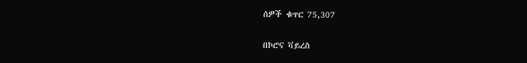ሰዎች ቁጥር 75,307

በኮሮና ቫይረስ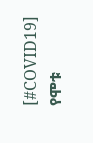[#COVID19] የሞቱ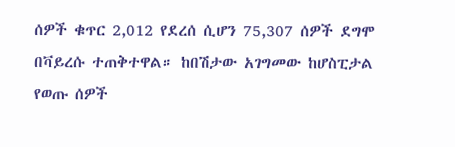ሰዎች ቁጥር 2,012 የደረሰ ሲሆን 75,307 ሰዎች ደግሞ በቫይረሱ ተጠቅተዋል። ከበሽታው አገግመው ከሆስፒታል የወጡ ሰዎች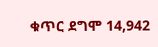ቁጥር ደግሞ 14,942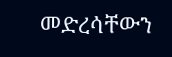መድረሳቸውን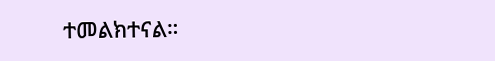ተመልክተናል።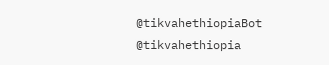@tikvahethiopiaBot @tikvahethiopia